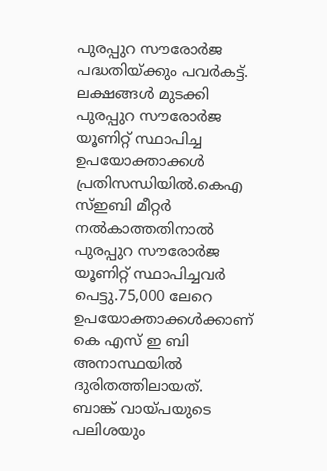പുരപ്പുറ സൗരോർജ പദ്ധതിയ്ക്കും പവർകട്ട്. ലക്ഷങ്ങൾ മുടക്കി പുരപ്പുറ സൗരോർജ യൂണിറ്റ് സ്ഥാപിച്ച ഉപയോക്താക്കൾ പ്രതിസന്ധിയിൽ.കെഎ സ്ഇബി മീറ്റർ നൽകാത്തതിനാൽ പുരപ്പുറ സൗരോർജ യൂണിറ്റ് സ്ഥാപിച്ചവർ പെട്ടു.75,000 ലേറെ ഉപയോക്താക്കൾക്കാണ് കെ എസ് ഇ ബി അനാസ്ഥയിൽ ദുരിതത്തിലായത്.
ബാങ്ക് വായ്പയുടെ പലിശയും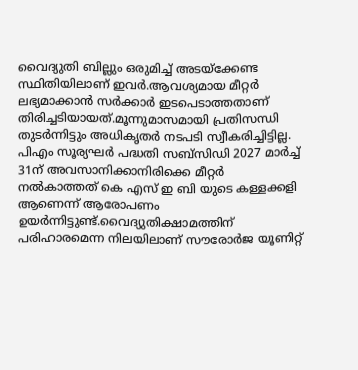വൈദ്യുതി ബില്ലും ഒരുമിച്ച് അടയ്ക്കേണ്ട സ്ഥിതിയിലാണ് ഇവർ.ആവശ്യമായ മീറ്റർ ലഭ്യമാക്കാൻ സർക്കാർ ഇടപെടാത്തതാണ് തിരിച്ചടിയായത്.മൂന്നുമാസമായി പ്രതിസന്ധി തുടർന്നിട്ടും അധികൃതർ നടപടി സ്വീകരിച്ചിട്ടില്ല.
പിഎം സൂര്യഘർ പദ്ധതി സബ്സിഡി 2027 മാർച്ച് 31ന് അവസാനിക്കാനിരിക്കെ മീറ്റർ നൽകാത്തത് കെ എസ് ഇ ബി യുടെ കള്ളക്കളി ആണെന്ന് ആരോപണം ഉയർന്നിട്ടുണ്ട്.വൈദ്യുതിക്ഷാമത്തിന് പരിഹാരമെന്ന നിലയിലാണ് സൗരോർജ യൂണിറ്റ്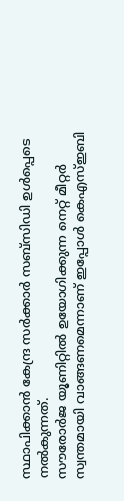സ്ഥാപിക്കാൻ കേന്ദ്ര സർക്കാർ സബ്സിഡി ഉൾപ്പെടെ നൽകുന്നത്.
സൗരോർജ യൂണിറ്റിൽ ഉയോഗിക്കുന്ന നെറ്റ് മീറ്റർ സ്വന്തമായി വാങ്ങണമെന്നാണ് ഇപ്പോൾ കെഎസ്ഇബി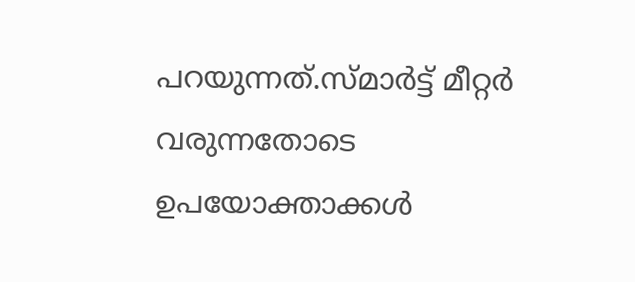പറയുന്നത്.സ്മാർട്ട് മീറ്റർ വരുന്നതോടെ ഉപയോക്താക്കൾ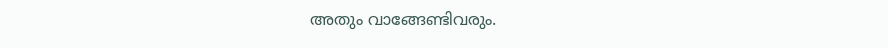അതും വാങ്ങേണ്ടിവരും.